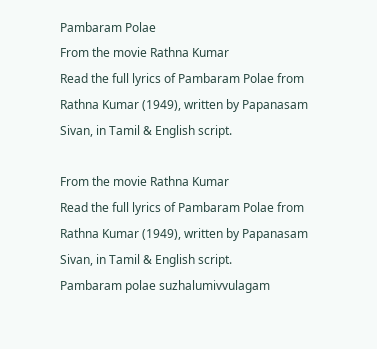Pambaram Polae
From the movie Rathna Kumar
Read the full lyrics of Pambaram Polae from Rathna Kumar (1949), written by Papanasam Sivan, in Tamil & English script.

From the movie Rathna Kumar
Read the full lyrics of Pambaram Polae from Rathna Kumar (1949), written by Papanasam Sivan, in Tamil & English script.
Pambaram polae suzhalumivvulagam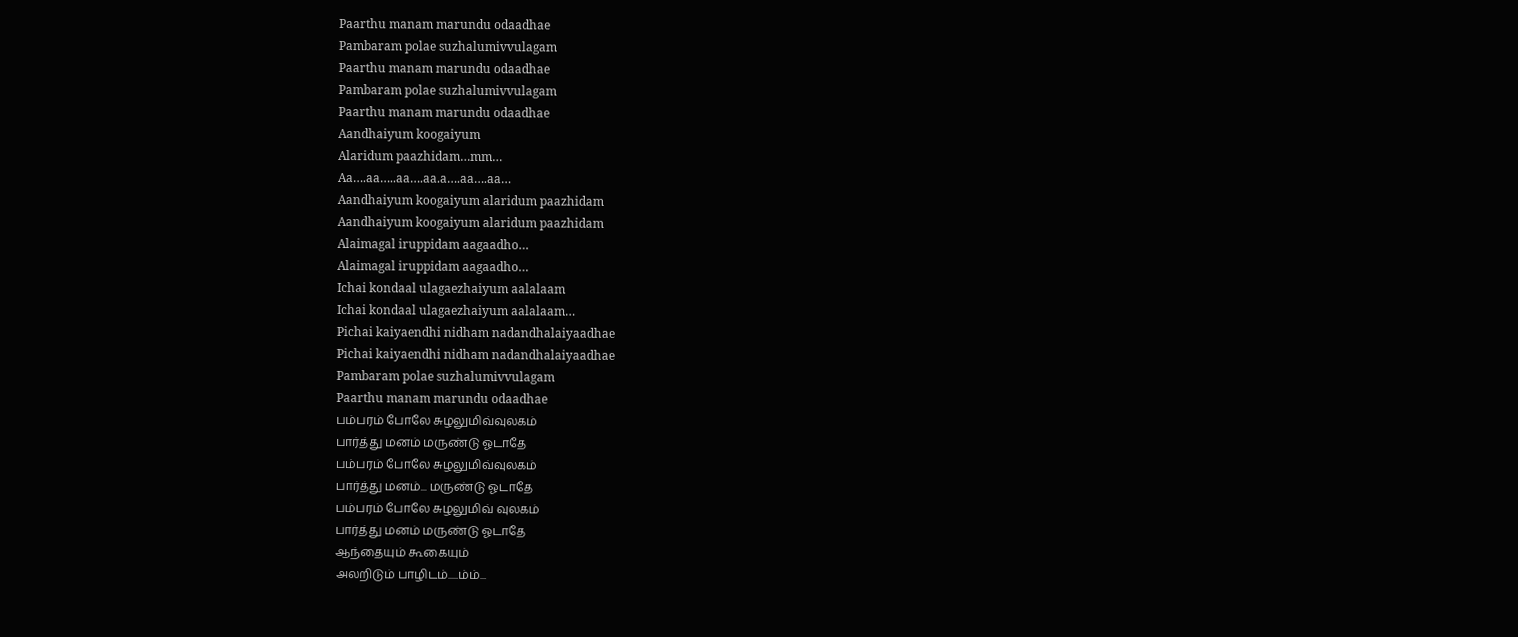Paarthu manam marundu odaadhae
Pambaram polae suzhalumivvulagam
Paarthu manam marundu odaadhae
Pambaram polae suzhalumivvulagam
Paarthu manam marundu odaadhae
Aandhaiyum koogaiyum
Alaridum paazhidam…mm…
Aa….aa…..aa….aa.a….aa….aa…
Aandhaiyum koogaiyum alaridum paazhidam
Aandhaiyum koogaiyum alaridum paazhidam
Alaimagal iruppidam aagaadho…
Alaimagal iruppidam aagaadho…
Ichai kondaal ulagaezhaiyum aalalaam
Ichai kondaal ulagaezhaiyum aalalaam…
Pichai kaiyaendhi nidham nadandhalaiyaadhae
Pichai kaiyaendhi nidham nadandhalaiyaadhae
Pambaram polae suzhalumivvulagam
Paarthu manam marundu odaadhae
பம்பரம் போலே சுழலுமிவ்வுலகம்
பார்த்து மனம் மருண்டு ஓடாதே
பம்பரம் போலே சுழலுமிவ்வுலகம்
பார்த்து மனம்... மருண்டு ஓடாதே
பம்பரம் போலே சுழலுமிவ் வுலகம்
பார்த்து மனம் மருண்டு ஓடாதே
ஆந்தையும் கூகையும்
அலறிடும் பாழிடம்.....ம்ம்...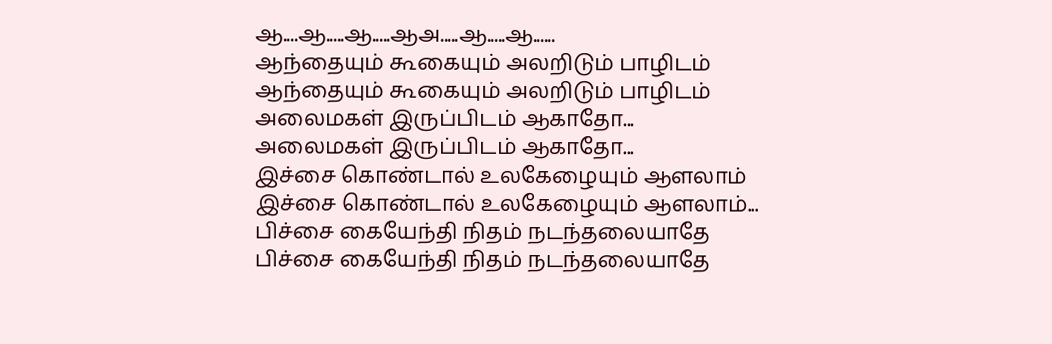ஆ....ஆ.....ஆ.....ஆஅ.....ஆ.....ஆ......
ஆந்தையும் கூகையும் அலறிடும் பாழிடம்
ஆந்தையும் கூகையும் அலறிடும் பாழிடம்
அலைமகள் இருப்பிடம் ஆகாதோ...
அலைமகள் இருப்பிடம் ஆகாதோ...
இச்சை கொண்டால் உலகேழையும் ஆளலாம்
இச்சை கொண்டால் உலகேழையும் ஆளலாம்...
பிச்சை கையேந்தி நிதம் நடந்தலையாதே
பிச்சை கையேந்தி நிதம் நடந்தலையாதே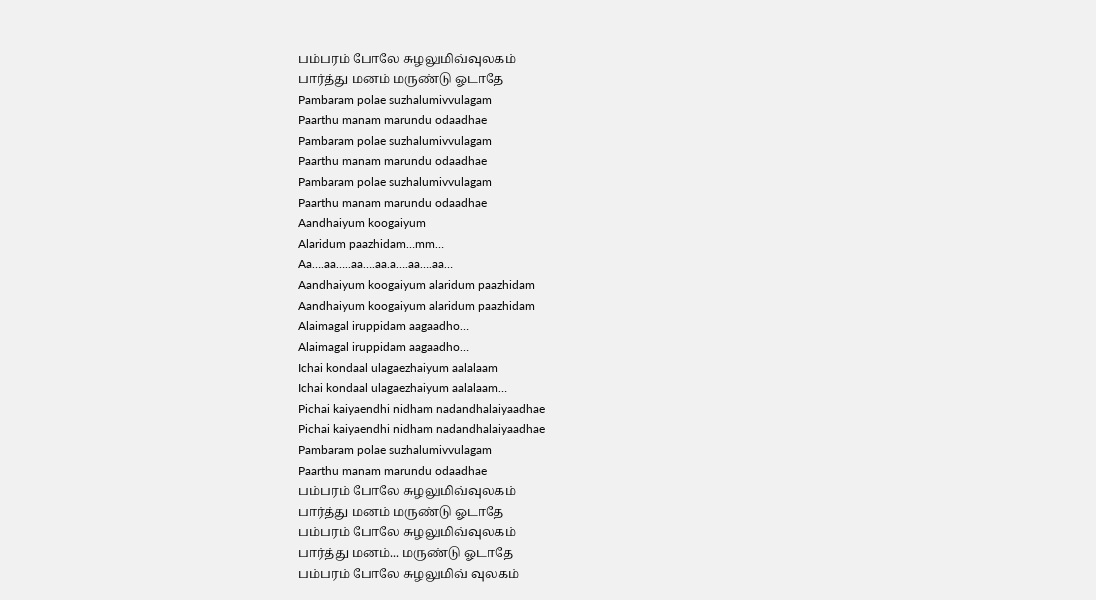பம்பரம் போலே சுழலுமிவ்வுலகம்
பார்த்து மனம் மருண்டு ஓடாதே
Pambaram polae suzhalumivvulagam
Paarthu manam marundu odaadhae
Pambaram polae suzhalumivvulagam
Paarthu manam marundu odaadhae
Pambaram polae suzhalumivvulagam
Paarthu manam marundu odaadhae
Aandhaiyum koogaiyum
Alaridum paazhidam…mm…
Aa….aa…..aa….aa.a….aa….aa…
Aandhaiyum koogaiyum alaridum paazhidam
Aandhaiyum koogaiyum alaridum paazhidam
Alaimagal iruppidam aagaadho…
Alaimagal iruppidam aagaadho…
Ichai kondaal ulagaezhaiyum aalalaam
Ichai kondaal ulagaezhaiyum aalalaam…
Pichai kaiyaendhi nidham nadandhalaiyaadhae
Pichai kaiyaendhi nidham nadandhalaiyaadhae
Pambaram polae suzhalumivvulagam
Paarthu manam marundu odaadhae
பம்பரம் போலே சுழலுமிவ்வுலகம்
பார்த்து மனம் மருண்டு ஓடாதே
பம்பரம் போலே சுழலுமிவ்வுலகம்
பார்த்து மனம்... மருண்டு ஓடாதே
பம்பரம் போலே சுழலுமிவ் வுலகம்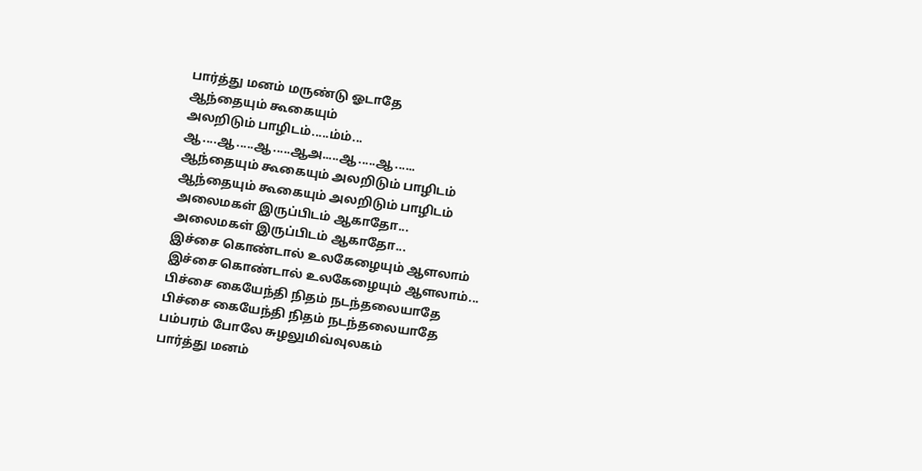பார்த்து மனம் மருண்டு ஓடாதே
ஆந்தையும் கூகையும்
அலறிடும் பாழிடம்.....ம்ம்...
ஆ....ஆ.....ஆ.....ஆஅ.....ஆ.....ஆ......
ஆந்தையும் கூகையும் அலறிடும் பாழிடம்
ஆந்தையும் கூகையும் அலறிடும் பாழிடம்
அலைமகள் இருப்பிடம் ஆகாதோ...
அலைமகள் இருப்பிடம் ஆகாதோ...
இச்சை கொண்டால் உலகேழையும் ஆளலாம்
இச்சை கொண்டால் உலகேழையும் ஆளலாம்...
பிச்சை கையேந்தி நிதம் நடந்தலையாதே
பிச்சை கையேந்தி நிதம் நடந்தலையாதே
பம்பரம் போலே சுழலுமிவ்வுலகம்
பார்த்து மனம்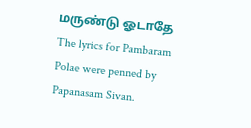மருண்டு ஓடாதே
The lyrics for Pambaram Polae were penned by Papanasam Sivan.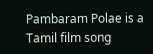Pambaram Polae is a Tamil film song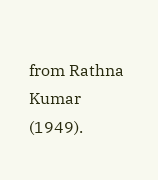from Rathna Kumar (1949).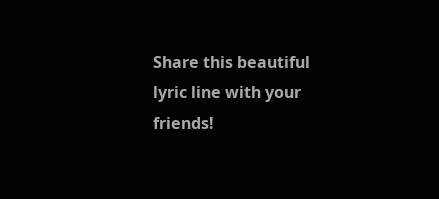Share this beautiful lyric line with your friends!